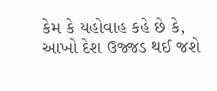કેમ કે યહોવાહ કહે છે કે, આખો દેશ ઉજ્જડ થઈ જશે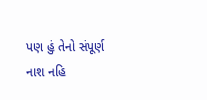પણ હું તેનો સંપૂર્ણ નાશ નહિ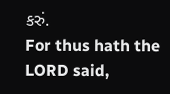કરું.
For thus hath the LORD said,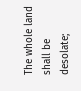The whole land shall be desolate;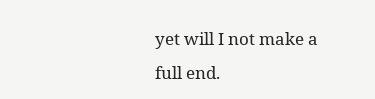yet will I not make a full end.